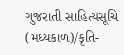ગુજરાતી સાહિત્યસૂચિ (મધ્યકાળ)/કૃતિ-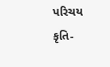પરિચય
કૃતિ-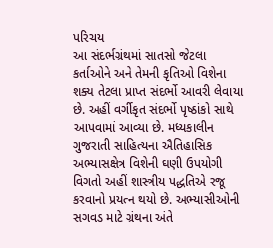પરિચય
આ સંદર્ભગ્રંથમાં સાતસો જેટલા કર્તાઓને અને તેમની કૃતિઓ વિશેના શક્ય તેટલા પ્રાપ્ત સંદર્ભો આવરી લેવાયા છે. અહીં વર્ગીકૃત સંદર્ભો પૃષ્ઠાંકો સાથે આપવામાં આવ્યા છે. મધ્યકાલીન ગુજરાતી સાહિત્યના ઐતિહાસિક અભ્યાસક્ષેત્ર વિશેની ઘણી ઉપયોગી વિગતો અહીં શાસ્ત્રીય પદ્ધતિએ રજૂ કરવાનો પ્રયત્ન થયો છે. અભ્યાસીઓની સગવડ માટે ગ્રંથના અંતે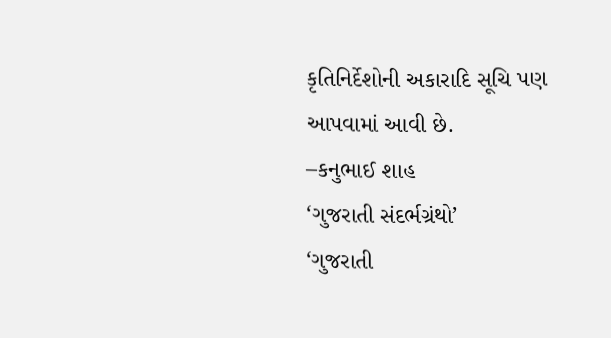કૃતિનિર્દેશોની અકારાદિ સૂચિ પણ આપવામાં આવી છે.
–કનુભાઈ શાહ
‘ગુજરાતી સંદર્ભગ્રંથો’
‘ગુજરાતી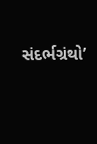સંદર્ભગ્રંથો’